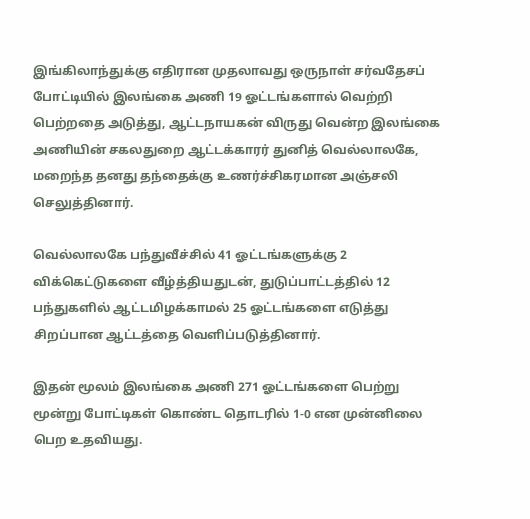இங்கிலாந்துக்கு எதிரான முதலாவது ஒருநாள் சர்வதேசப் போட்டியில் இலங்கை அணி 19 ஓட்டங்களால் வெற்றி பெற்றதை அடுத்து, ஆட்டநாயகன் விருது வென்ற இலங்கை அணியின் சகலதுறை ஆட்டக்காரர் துனித் வெல்லாலகே, மறைந்த தனது தந்தைக்கு உணர்ச்சிகரமான அஞ்சலி செலுத்தினார்.

வெல்லாலகே பந்துவீச்சில் 41 ஓட்டங்களுக்கு 2 விக்கெட்டுகளை வீழ்த்தியதுடன், துடுப்பாட்டத்தில் 12 பந்துகளில் ஆட்டமிழக்காமல் 25 ஓட்டங்களை எடுத்து சிறப்பான ஆட்டத்தை வெளிப்படுத்தினார்.

இதன் மூலம் இலங்கை அணி 271 ஓட்டங்களை பெற்று மூன்று போட்டிகள் கொண்ட தொடரில் 1-0 என முன்னிலை பெற உதவியது.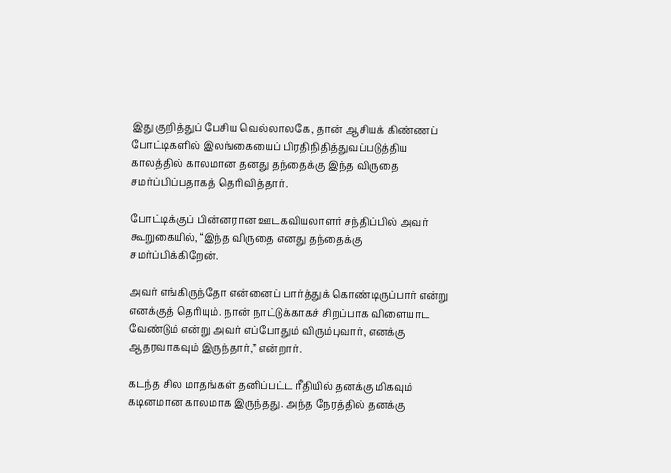இது குறித்துப் பேசிய வெல்லாலகே, தான் ஆசியக் கிண்ணப் போட்டிகளில் இலங்கையைப் பிரதிநிதித்துவப்படுத்திய காலத்தில் காலமான தனது தந்தைக்கு இந்த விருதை சமர்ப்பிப்பதாகத் தெரிவித்தார்.

போட்டிக்குப் பின்னரான ஊடகவியலாளர் சந்திப்பில் அவர் கூறுகையில், “இந்த விருதை எனது தந்தைக்கு சமர்ப்பிக்கிறேன்.

அவர் எங்கிருந்தோ என்னைப் பார்த்துக் கொண்டிருப்பார் என்று எனக்குத் தெரியும். நான் நாட்டுக்காகச் சிறப்பாக விளையாட வேண்டும் என்று அவர் எப்போதும் விரும்புவார், எனக்கு ஆதரவாகவும் இருந்தார்,” என்றார்.

கடந்த சில மாதங்கள் தனிப்பட்ட ரீதியில் தனக்கு மிகவும் கடினமான காலமாக இருந்தது. அந்த நேரத்தில் தனக்கு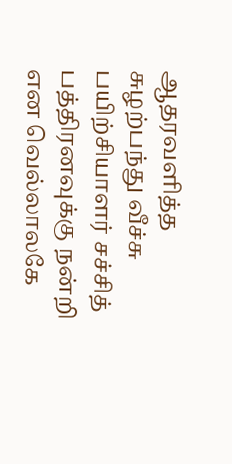ஆதரவளித்த சுழற்பந்து வீச்சு பயிற்சியாளர் சச்சித் பத்திரனவுக்கு நன்றி என வெல்லாலகே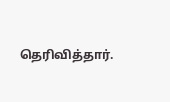தெரிவித்தார்.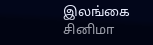இலங்கை சினிமா